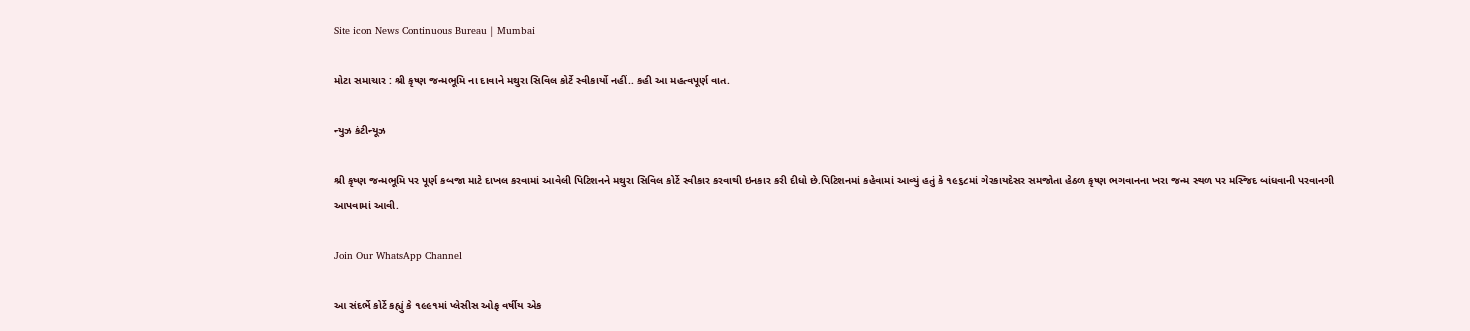Site icon News Continuous Bureau | Mumbai

મોટા સમાચાર : શ્રી કૃષ્ણ જન્મભૂમિ ના દાવાને મથુરા સિવિલ કોર્ટે સ્વીકાર્યો નહીં.. કહી આ મહત્વપૂર્ણ વાત.

ન્યુઝ કંટીન્યૂઝ

શ્રી કૃષ્ણ જન્મભૂમિ પર પૂર્ણ કબજા માટે દાખલ કરવામાં આવેલી પિટિશનને મથુરા સિવિલ કોર્ટે સ્વીકાર કરવાથી ઇનકાર કરી દીધો છે.પિટિશનમાં કહેવામાં આવ્યું હતું કે ૧૯૬૮માં ગેરકાયદેસર સમજોતા હેઠળ કૃષ્ણ ભગવાનના ખરા જન્મ સ્થળ પર મસ્જિદ બાંધવાની પરવાનગી આપવામાં આવી.

Join Our WhatsApp Channel

આ સંદર્ભે કોર્ટે કહ્યું કે ૧૯૯૧માં પ્લેસીસ ઓફ વર્ષીય એક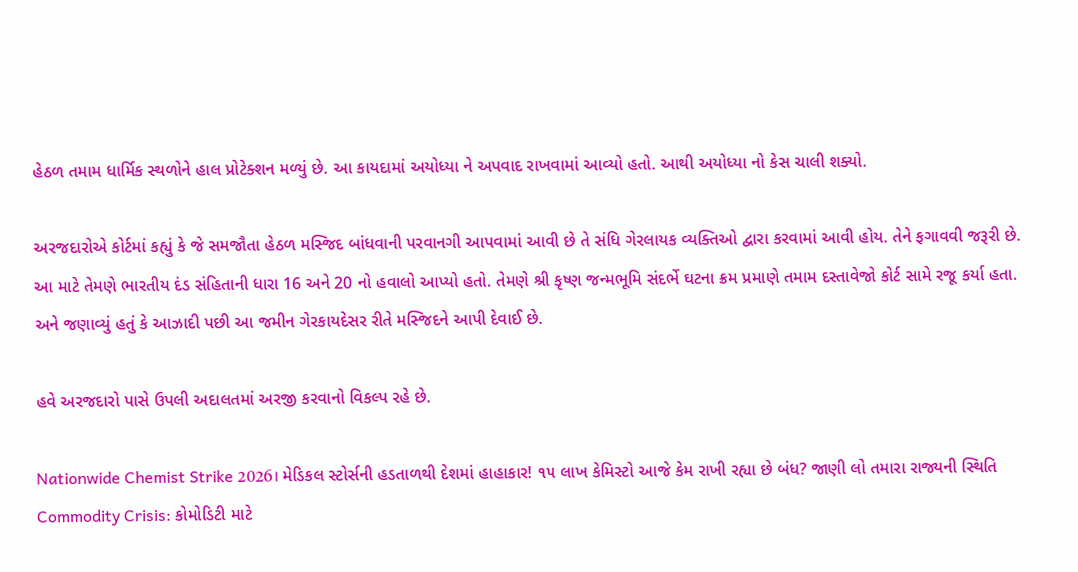હેઠળ તમામ ધાર્મિક સ્થળોને હાલ પ્રોટેક્શન મળ્યું છે. આ કાયદામાં અયોધ્યા ને અપવાદ રાખવામાં આવ્યો હતો. આથી અયોધ્યા નો કેસ ચાલી શક્યો.

અરજદારોએ કોર્ટમાં કહ્યું કે જે સમજૌતા હેઠળ મસ્જિદ બાંધવાની પરવાનગી આપવામાં આવી છે તે સંધિ ગેરલાયક વ્યક્તિઓ દ્વારા કરવામાં આવી હોય. તેને ફગાવવી જરૂરી છે. આ માટે તેમણે ભારતીય દંડ સંહિતાની ધારા 16 અને 20 નો હવાલો આપ્યો હતો. તેમણે શ્રી કૃષ્ણ જન્મભૂમિ સંદર્ભે ઘટના ક્રમ પ્રમાણે તમામ દસ્તાવેજો કોર્ટ સામે રજૂ કર્યા હતા. અને જણાવ્યું હતું કે આઝાદી પછી આ જમીન ગેરકાયદેસર રીતે મસ્જિદને આપી દેવાઈ છે.

હવે અરજદારો પાસે ઉપલી અદાલતમાં અરજી કરવાનો વિકલ્પ રહે છે.

Nationwide Chemist Strike 2026। મેડિકલ સ્ટોર્સની હડતાળથી દેશમાં હાહાકાર! ૧૫ લાખ કેમિસ્ટો આજે કેમ રાખી રહ્યા છે બંધ? જાણી લો તમારા રાજ્યની સ્થિતિ
Commodity Crisis: કોમોડિટી માટે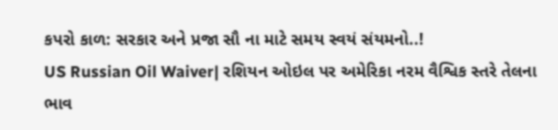કપરો કાળ: સરકાર અને પ્રજા સૌ ના માટે સમય સ્વયં સંયમનો..!
US Russian Oil Waiver| રશિયન ઓઇલ પર અમેરિકા નરમ વૈશ્વિક સ્તરે તેલના ભાવ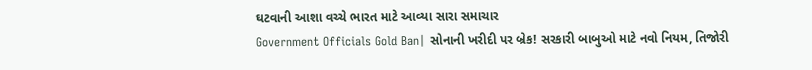ઘટવાની આશા વચ્ચે ભારત માટે આવ્યા સારા સમાચાર
Government Officials Gold Ban| સોનાની ખરીદી પર બ્રેક! સરકારી બાબુઓ માટે નવો નિયમ, તિજોરી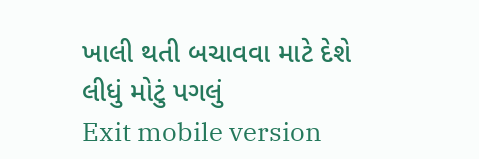ખાલી થતી બચાવવા માટે દેશે લીધું મોટું પગલું
Exit mobile version